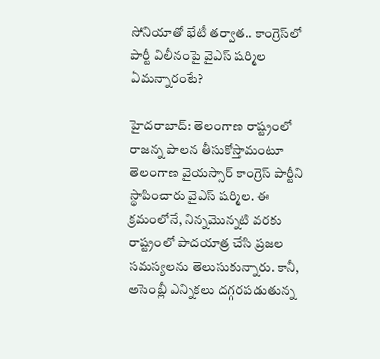సోనియాతో భేటీ తర్వాత.. కాంగ్రెస్‌లో పార్టీ విలీనంపై వైఎస్ షర్మిల ఏమన్నారంటే?

హైదరాబాద్: తెలంగాణ రాష్ట్రంలో రాజన్న పాలన తీసుకోస్తామంటూ తెలంగాణ వైయస్సార్ కాంగ్రెస్ పార్టీని స్థాపించారు వైఎస్ షర్మిల. ఈ క్రమంలోనే, నిన్నమొన్నటి వరకు రాష్ట్రంలో పాదయాత్ర చేసి ప్రజల సమస్యలను తెలుసుకున్నారు. కానీ, అసెంబ్లీ ఎన్నికలు దగ్గరపడుతున్న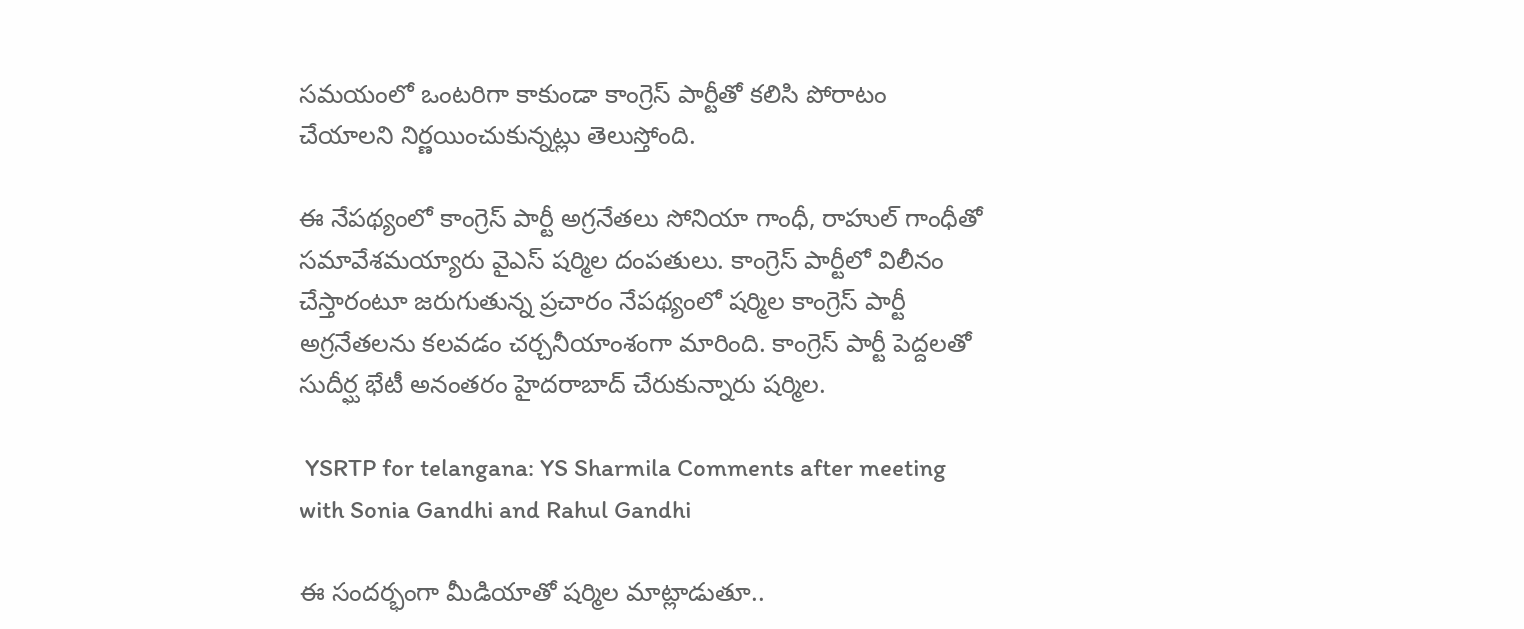సమయంలో ఒంటరిగా కాకుండా కాంగ్రెస్ పార్టీతో కలిసి పోరాటం చేయాలని నిర్ణయించుకున్నట్లు తెలుస్తోంది.

ఈ నేపథ్యంలో కాంగ్రెస్ పార్టీ అగ్రనేతలు సోనియా గాంధీ, రాహుల్ గాంధీతో సమావేశమయ్యారు వైఎస్ షర్మిల దంపతులు. కాంగ్రెస్ పార్టీలో విలీనం చేస్తారంటూ జరుగుతున్న ప్రచారం నేపథ్యంలో షర్మిల కాంగ్రెస్ పార్టీ అగ్రనేతలను కలవడం చర్చనీయాంశంగా మారింది. కాంగ్రెస్ పార్టీ పెద్దలతో సుదీర్ఘ భేటీ అనంతరం హైదరాబాద్ చేరుకున్నారు షర్మిల.

 YSRTP for telangana: YS Sharmila Comments after meeting with Sonia Gandhi and Rahul Gandhi

ఈ సందర్భంగా మీడియాతో షర్మిల మాట్లాడుతూ..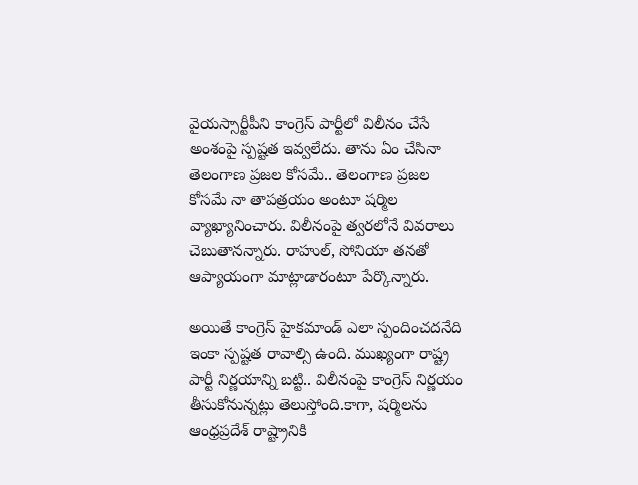వైయస్సార్టీపీని కాంగ్రెస్ పార్టీలో విలీనం చేసే అంశంపై స్పష్టత ఇవ్వలేదు. తాను ఏం చేసినా తెలంగాణ ప్రజల కోసమే.. తెలంగాణ ప్రజల కోసమే నా తాపత్రయం అంటూ షర్మిల వ్యాఖ్యానించారు. విలీనంపై త్వరలోనే వివరాలు చెబుతానన్నారు. రాహుల్, సోనియా తనతో ఆప్యాయంగా మాట్లాడారంటూ పేర్కొన్నారు.

అయితే కాంగ్రెస్ హైకమాండ్ ఎలా స్పందించదనేది ఇంకా స్పష్టత రావాల్సి ఉంది. ముఖ్యంగా రాష్ట్ర పార్టీ నిర్ణయాన్ని బట్టి.. విలీనంపై కాంగ్రెస్ నిర్ణయం తీసుకోనున్నట్లు తెలుస్తోంది.కాగా, షర్మిలను ఆంధ్రప్రదేశ్ రాష్ట్రానికి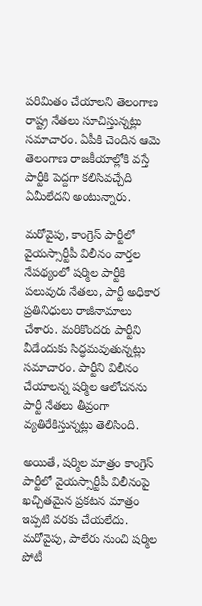పరిమితం చేయాలని తెలంగాణ రాష్ట్ర నేతలు సూచిస్తున్నట్లు సమాచారం. ఏపీకి చెందిన ఆమె తెలంగాణ రాజకీయాల్లోకి వస్తే పార్టీకి పెద్దగా కలిసివచ్చేది ఏమీలేదని అంటున్నారు.

మరోవైపు, కాంగ్రెస్ పార్టీలో వైయస్సార్టీపీ విలీనం వార్తల నేపథ్యంలో షర్మిల పార్టీకి పలువురు నేతలు, పార్టీ అధికార ప్రతినిధులు రాజీనామాలు చేశారు. మరికొందరు పార్టీని వీడేందుకు సిద్ధమవుతున్నట్లు సమాచారం. పార్టీని విలీనం చేయాలన్న షర్మిల ఆలోచనను పార్టీ నేతలు తీవ్రంగా వ్యతిరేకిస్తున్నట్లు తెలిసింది.

అయితే, షర్మిల మాత్రం కాంగ్రెస్ పార్టీలో వైయస్సార్టీపీ విలీనంపై ఖచ్చితమైన ప్రకటన మాత్రం ఇప్పటి వరకు చేయలేదు. మరోవైపు, పాలేరు నుంచి షర్మిల పోటీ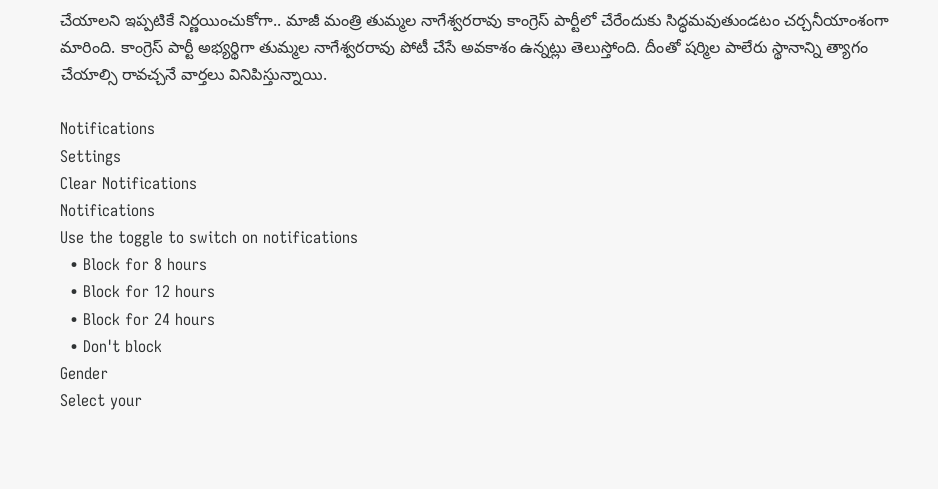చేయాలని ఇప్పటికే నిర్ణయించుకోగా.. మాజీ మంత్రి తుమ్మల నాగేశ్వరరావు కాంగ్రెస్ పార్టీలో చేరేందుకు సిద్ధమవుతుండటం చర్చనీయాంశంగా మారింది. కాంగ్రెస్ పార్టీ అభ్యర్థిగా తుమ్మల నాగేశ్వరరావు పోటీ చేసే అవకాశం ఉన్నట్లు తెలుస్తోంది. దీంతో షర్మిల పాలేరు స్థానాన్ని త్యాగం చేయాల్సి రావచ్చనే వార్తలు వినిపిస్తున్నాయి.

Notifications
Settings
Clear Notifications
Notifications
Use the toggle to switch on notifications
  • Block for 8 hours
  • Block for 12 hours
  • Block for 24 hours
  • Don't block
Gender
Select your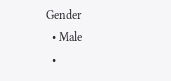Gender
  • Male
  •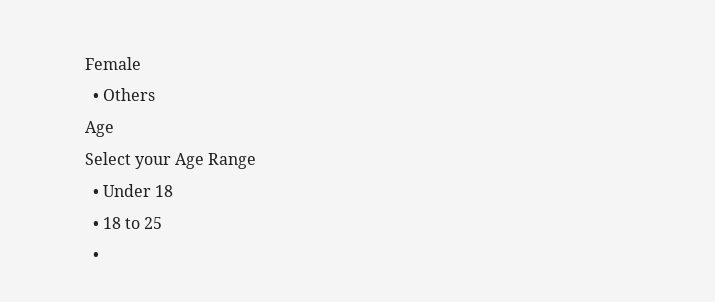Female
  • Others
Age
Select your Age Range
  • Under 18
  • 18 to 25
  •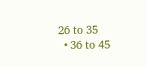26 to 35
  • 36 to 45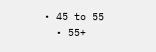• 45 to 55
  • 55+